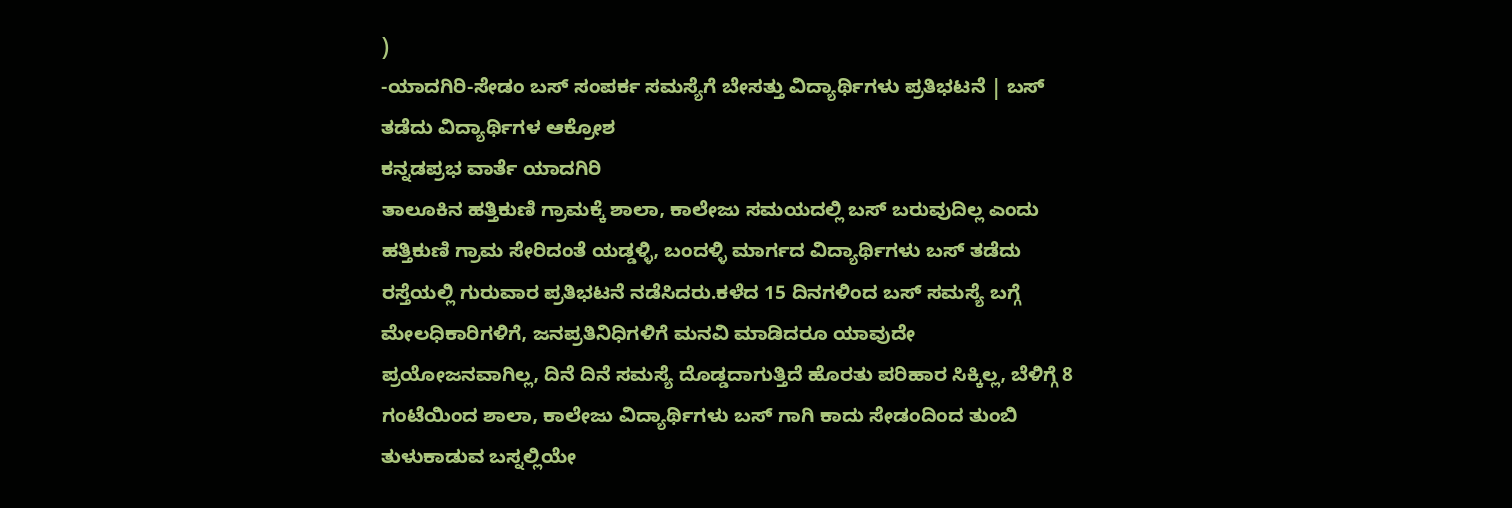)
-ಯಾದಗಿರಿ-ಸೇಡಂ ಬಸ್ ಸಂಪರ್ಕ ಸಮಸ್ಯೆಗೆ ಬೇಸತ್ತು ವಿದ್ಯಾರ್ಥಿಗಳು ಪ್ರತಿಭಟನೆ | ಬಸ್ ತಡೆದು ವಿದ್ಯಾರ್ಥಿಗಳ ಆಕ್ರೋಶ
ಕನ್ನಡಪ್ರಭ ವಾರ್ತೆ ಯಾದಗಿರಿ
ತಾಲೂಕಿನ ಹತ್ತಿಕುಣಿ ಗ್ರಾಮಕ್ಕೆ ಶಾಲಾ, ಕಾಲೇಜು ಸಮಯದಲ್ಲಿ ಬಸ್ ಬರುವುದಿಲ್ಲ ಎಂದು ಹತ್ತಿಕುಣಿ ಗ್ರಾಮ ಸೇರಿದಂತೆ ಯಡ್ಡಳ್ಳಿ, ಬಂದಳ್ಳಿ ಮಾರ್ಗದ ವಿದ್ಯಾರ್ಥಿಗಳು ಬಸ್ ತಡೆದು ರಸ್ತೆಯಲ್ಲಿ ಗುರುವಾರ ಪ್ರತಿಭಟನೆ ನಡೆಸಿದರು.ಕಳೆದ 15 ದಿನಗಳಿಂದ ಬಸ್ ಸಮಸ್ಯೆ ಬಗ್ಗೆ ಮೇಲಧಿಕಾರಿಗಳಿಗೆ, ಜನಪ್ರತಿನಿಧಿಗಳಿಗೆ ಮನವಿ ಮಾಡಿದರೂ ಯಾವುದೇ ಪ್ರಯೋಜನವಾಗಿಲ್ಲ, ದಿನೆ ದಿನೆ ಸಮಸ್ಯೆ ದೊಡ್ಡದಾಗುತ್ತಿದೆ ಹೊರತು ಪರಿಹಾರ ಸಿಕ್ಕಿಲ್ಲ, ಬೆಳಿಗ್ಗೆ 8 ಗಂಟೆಯಿಂದ ಶಾಲಾ, ಕಾಲೇಜು ವಿದ್ಯಾರ್ಥಿಗಳು ಬಸ್ ಗಾಗಿ ಕಾದು ಸೇಡಂದಿಂದ ತುಂಬಿ ತುಳುಕಾಡುವ ಬಸ್ನಲ್ಲಿಯೇ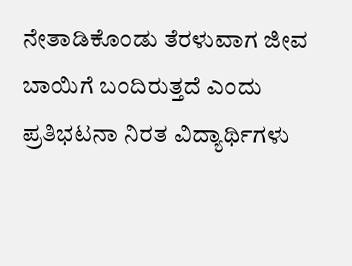ನೇತಾಡಿಕೊಂಡು ತೆರಳುವಾಗ ಜೀವ ಬಾಯಿಗೆ ಬಂದಿರುತ್ತದೆ ಎಂದು ಪ್ರತಿಭಟನಾ ನಿರತ ವಿದ್ಯಾರ್ಥಿಗಳು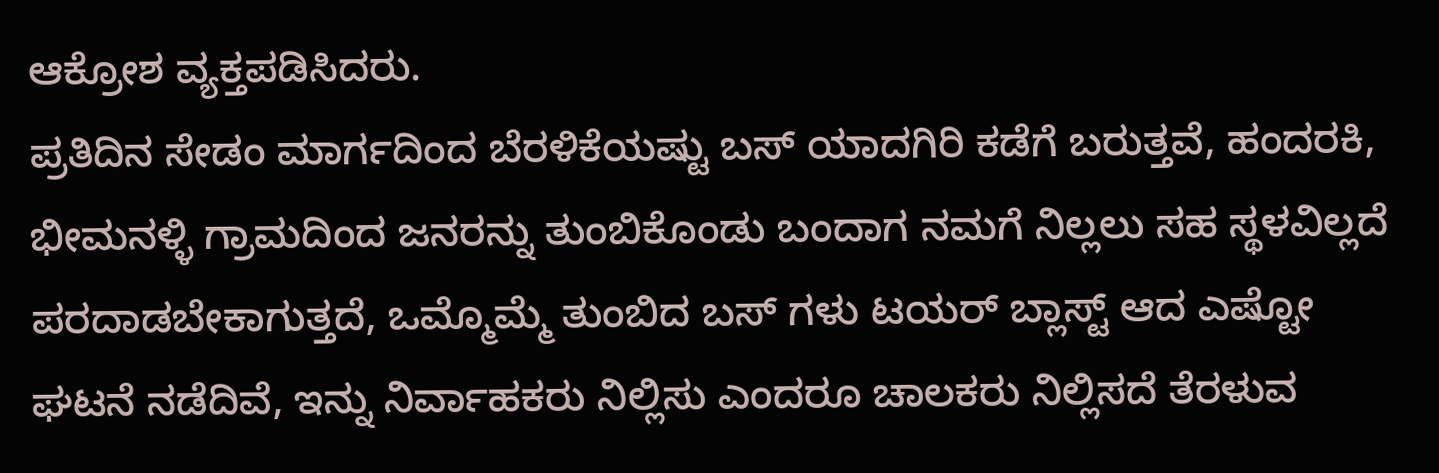ಆಕ್ರೋಶ ವ್ಯಕ್ತಪಡಿಸಿದರು.
ಪ್ರತಿದಿನ ಸೇಡಂ ಮಾರ್ಗದಿಂದ ಬೆರಳಿಕೆಯಷ್ಟು ಬಸ್ ಯಾದಗಿರಿ ಕಡೆಗೆ ಬರುತ್ತವೆ, ಹಂದರಕಿ, ಭೀಮನಳ್ಳಿ ಗ್ರಾಮದಿಂದ ಜನರನ್ನು ತುಂಬಿಕೊಂಡು ಬಂದಾಗ ನಮಗೆ ನಿಲ್ಲಲು ಸಹ ಸ್ಥಳವಿಲ್ಲದೆ ಪರದಾಡಬೇಕಾಗುತ್ತದೆ, ಒಮ್ಮೊಮ್ಮೆ ತುಂಬಿದ ಬಸ್ ಗಳು ಟಯರ್ ಬ್ಲಾಸ್ಟ್ ಆದ ಎಷ್ಟೋ ಘಟನೆ ನಡೆದಿವೆ, ಇನ್ನು ನಿರ್ವಾಹಕರು ನಿಲ್ಲಿಸು ಎಂದರೂ ಚಾಲಕರು ನಿಲ್ಲಿಸದೆ ತೆರಳುವ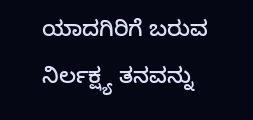ಯಾದಗಿರಿಗೆ ಬರುವ ನಿರ್ಲಕ್ಷ್ಯ ತನವನ್ನು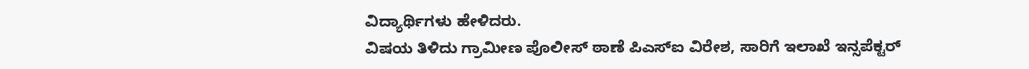ವಿದ್ಯಾರ್ಥಿಗಳು ಹೇಳಿದರು.
ವಿಷಯ ತಿಳಿದು ಗ್ರಾಮೀಣ ಪೊಲೀಸ್ ಠಾಣೆ ಪಿಎಸ್ಐ ವಿರೇಶ, ಸಾರಿಗೆ ಇಲಾಖೆ ಇನ್ಸಪೆಕ್ಟರ್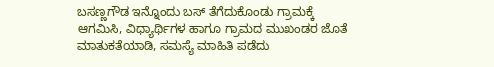ಬಸಣ್ಣಗೌಡ ಇನ್ನೊಂದು ಬಸ್ ತೆಗೆದುಕೊಂಡು ಗ್ರಾಮಕ್ಕೆ ಆಗಮಿಸಿ, ವಿಧ್ಯಾರ್ಥಿಗಳ ಹಾಗೂ ಗ್ರಾಮದ ಮುಖಂಡರ ಜೊತೆ ಮಾತುಕತೆಯಾಡಿ, ಸಮಸ್ಯೆ ಮಾಹಿತಿ ಪಡೆದು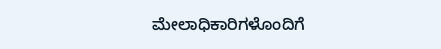ಮೇಲಾಧಿಕಾರಿಗಳೊಂದಿಗೆ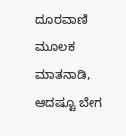ದೂರವಾಣಿ ಮೂಲಕ ಮಾತನಾಡಿ, ಆದಷ್ಟೂ ಬೇಗ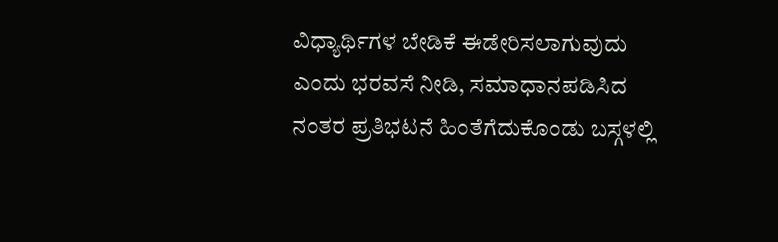ವಿಧ್ಯಾರ್ಥಿಗಳ ಬೇಡಿಕೆ ಈಡೇರಿಸಲಾಗುವುದು ಎಂದು ಭರವಸೆ ನೀಡಿ, ಸಮಾಧಾನಪಡಿಸಿದ ನಂತರ ಪ್ರತಿಭಟನೆ ಹಿಂತೆಗೆದುಕೊಂಡು ಬಸ್ಗಳಲ್ಲಿ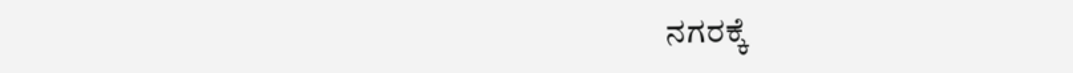ನಗರಕ್ಕೆ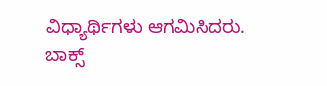ವಿಧ್ಯಾರ್ಥಿಗಳು ಆಗಮಿಸಿದರು.
ಬಾಕ್ಸ್